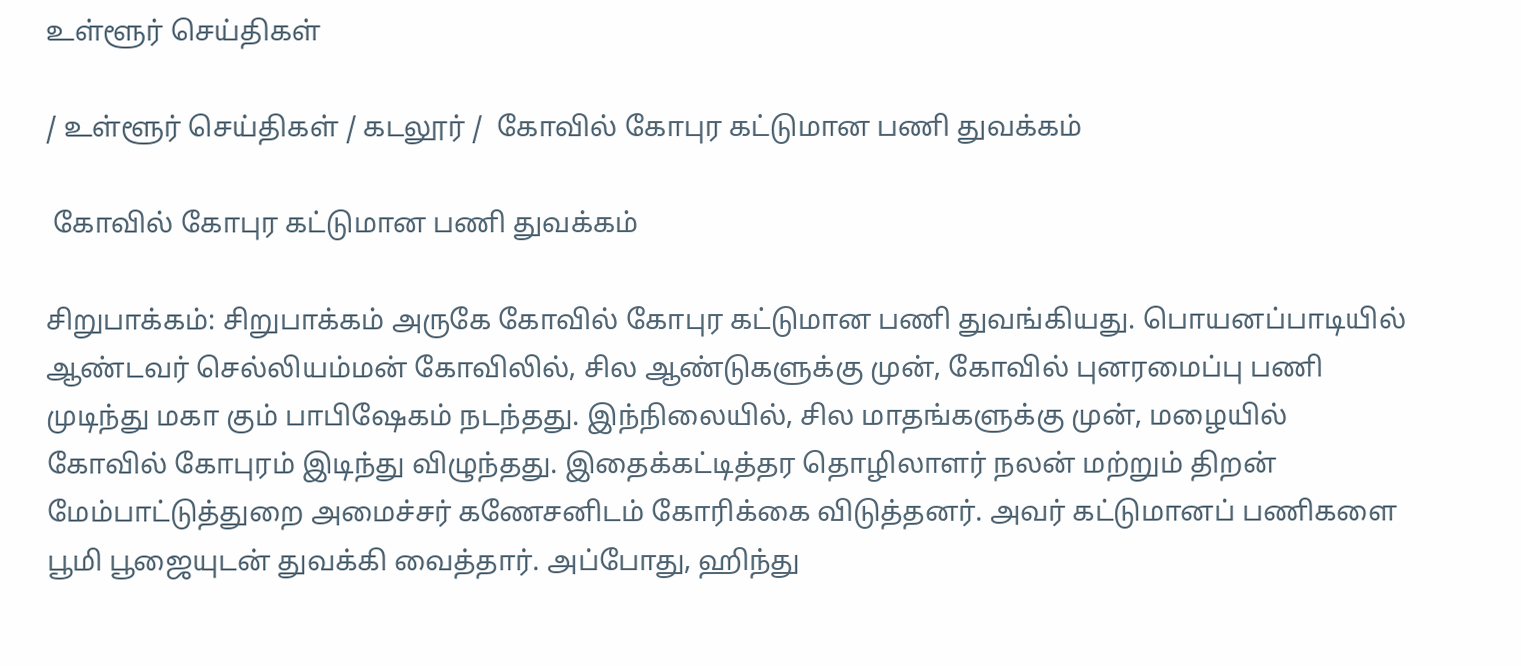உள்ளூர் செய்திகள்

/ உள்ளூர் செய்திகள் / கடலூர் /  கோவில் கோபுர கட்டுமான பணி துவக்கம்

 கோவில் கோபுர கட்டுமான பணி துவக்கம்

சிறுபாக்கம்: சிறுபாக்கம் அருகே கோவில் கோபுர கட்டுமான பணி துவங்கியது. பொயனப்பாடியில் ஆண்டவர் செல்லியம்மன் கோவிலில், சில ஆண்டுகளுக்கு முன், கோவில் புனரமைப்பு பணி முடிந்து மகா கும் பாபிஷேகம் நடந்தது. இந்நிலையில், சில மாதங்களுக்கு முன், மழையில் கோவில் கோபுரம் இடிந்து விழுந்தது. இதைக்கட்டித்தர தொழிலாளர் நலன் மற்றும் திறன் மேம்பாட்டுத்துறை அமைச்சர் கணேசனிடம் கோரிக்கை விடுத்தனர். அவர் கட்டுமானப் பணிகளை பூமி பூஜையுடன் துவக்கி வைத்தார். அப்போது, ஹிந்து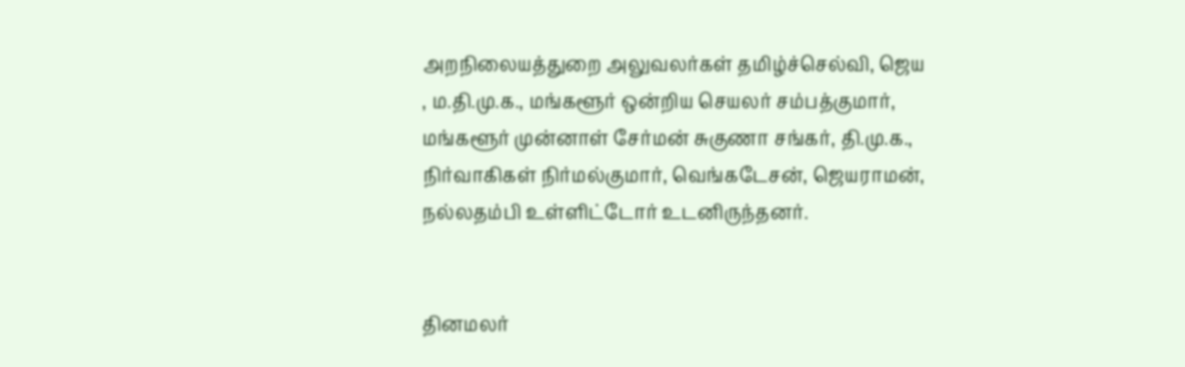அறநிலையத்துறை அலுவலர்கள் தமிழ்ச்செல்வி, ஜெய , ம.தி.மு.க., மங்களூர் ஒன்றிய செயலர் சம்பத்குமார், மங்களூர் முன்னாள் சேர்மன் சுகுணா சங்கர், தி.மு.க., நிர்வாகிகள் நிர்மல்குமார், வெங்கடேசன், ஜெயராமன், நல்லதம்பி உள்ளிட்டோர் உடனிருந்தனர்.


தினமலர்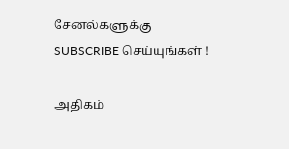சேனல்களுக்கு SUBSCRIBE செய்யுங்கள் !

அதிகம்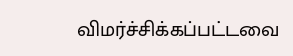விமர்ச்சிக்கப்பட்டவை